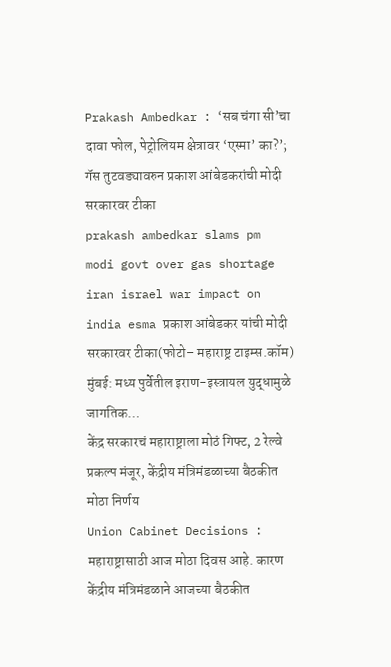Prakash Ambedkar : ‘सब चंगा सी’चा दावा फोल, पेट्रोलियम क्षेत्रावर ‘एस्मा’ का?’; गॅस तुटवड्यावरुन प्रकाश आंबेडकरांची मोदी सरकारवर टीका
prakash ambedkar slams pm modi govt over gas shortage iran israel war impact on india esma प्रकाश आंबेडकर यांची मोदी सरकारवर टीका(फोटो– महाराष्ट्र टाइम्स.कॉम) मुंबई: मध्य पुर्वेतील इराण-इस्त्रायल युद्धामुळे जागतिक…
केंद्र सरकारचं महाराष्ट्राला मोठं गिफ्ट, 2 रेल्वे प्रकल्प मंजूर, केंद्रीय मंत्रिमंडळाच्या बैठकीत मोठा निर्णय
Union Cabinet Decisions : महाराष्ट्रासाठी आज मोठा दिवस आहे. कारण केंद्रीय मंत्रिमंडळाने आजच्या बैठकीत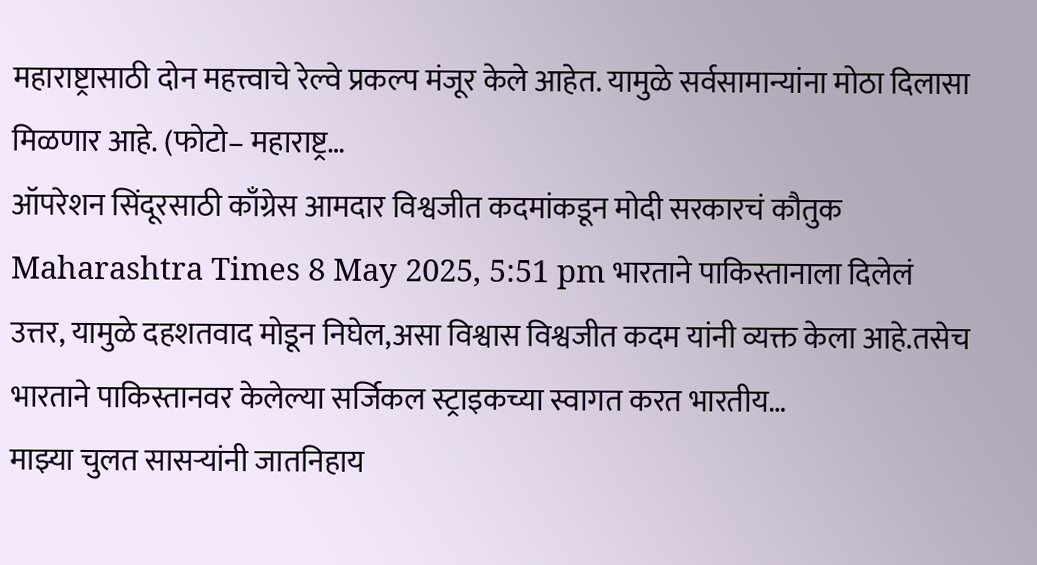महाराष्ट्रासाठी दोन महत्त्वाचे रेल्वे प्रकल्प मंजूर केले आहेत. यामुळे सर्वसामान्यांना मोठा दिलासा मिळणार आहे. (फोटो– महाराष्ट्र…
ऑपरेशन सिंदूरसाठी काँग्रेस आमदार विश्वजीत कदमांकडून मोदी सरकारचं कौतुक
Maharashtra Times 8 May 2025, 5:51 pm भारताने पाकिस्तानाला दिलेलं उत्तर, यामुळे दहशतवाद मोडून निघेल,असा विश्वास विश्वजीत कदम यांनी व्यक्त केला आहे.तसेच भारताने पाकिस्तानवर केलेल्या सर्जिकल स्ट्राइकच्या स्वागत करत भारतीय…
माझ्या चुलत सासऱ्यांनी जातनिहाय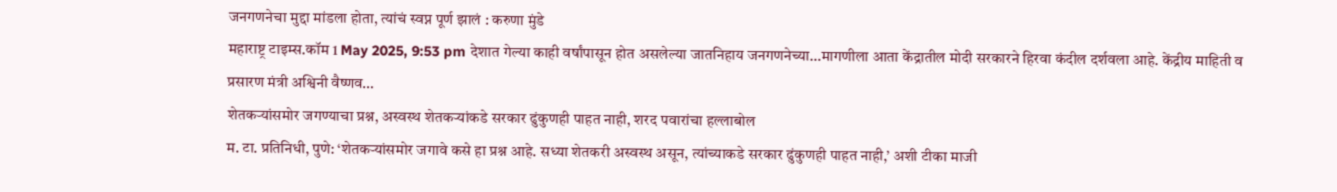जनगणनेचा मुद्दा मांडला होता, त्यांचं स्वप्न पूर्ण झालं : करुणा मुंडे
महाराष्ट्र टाइम्स.कॉम 1 May 2025, 9:53 pm देशात गेल्या काही वर्षांपासून होत असलेल्या जातनिहाय जनगणनेच्या…मागणीला आता केंद्रातील मोदी सरकारने हिरवा कंदील दर्शवला आहे. केंद्रीय माहिती व प्रसारण मंत्री अश्विनी वैष्णव…
शेतकऱ्यांसमोर जगण्याचा प्रश्न, अस्वस्थ शेतकऱ्यांकडे सरकार ढुंकुणही पाहत नाही, शरद पवारांचा हल्लाबोल
म. टा. प्रतिनिधी, पुणे: ‘शेतकऱ्यांसमोर जगावे कसे हा प्रश्न आहे. सध्या शेतकरी अस्वस्थ असून, त्यांच्याकडे सरकार ढुंकुणही पाहत नाही,’ अशी टीका माजी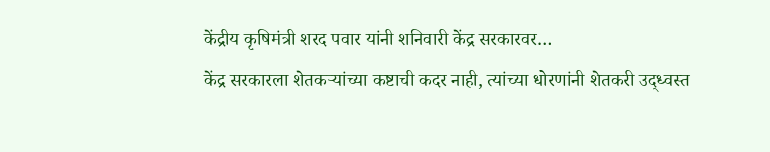केंद्रीय कृषिमंत्री शरद पवार यांनी शनिवारी केंद्र सरकारवर…
केंद्र सरकारला शेतकऱ्यांच्या कष्टाची कदर नाही, त्यांच्या धोरणांनी शेतकरी उद्ध्वस्त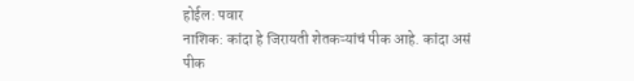होईल: पवार
नाशिक: कांदा हे जिरायती शेतकऱ्यांचं पीक आहे. कांदा असं पीक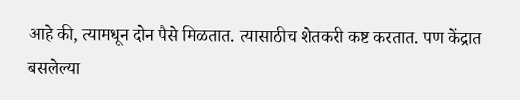आहे की, त्यामधून दोन पैसे मिळतात. त्यासाठीच शेतकरी कष्ट करतात. पण केंद्रात बसलेल्या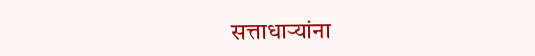सत्ताधाऱ्यांना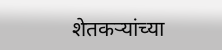शेतकऱ्यांच्या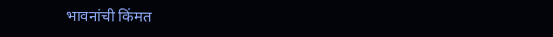भावनांची किंमत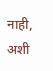नाही, अशी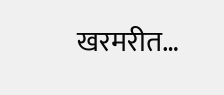खरमरीत…